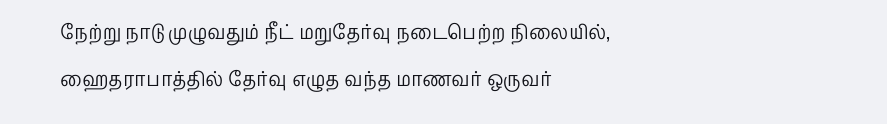நேற்று நாடு முழுவதும் நீட் மறுதேர்வு நடைபெற்ற நிலையில், ஹைதராபாத்தில் தேர்வு எழுத வந்த மாணவர் ஒருவர்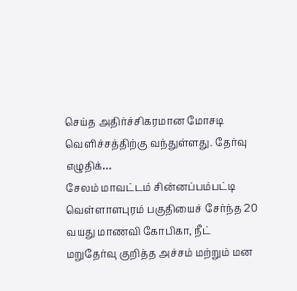செய்த அதிர்ச்சிகரமான மோசடி வெளிச்சத்திற்கு வந்துள்ளது. தேர்வு எழுதிக்…
சேலம் மாவட்டம் சின்னப்பம்பட்டி வெள்ளாளபுரம் பகுதியைச் சேர்ந்த 20 வயது மாணவி கோபிகா, நீட் மறுதேர்வு குறித்த அச்சம் மற்றும் மன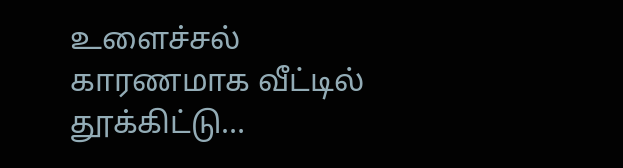உளைச்சல் காரணமாக வீட்டில் தூக்கிட்டு…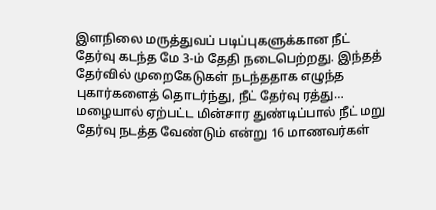இளநிலை மருத்துவப் படிப்புகளுக்கான நீட் தேர்வு கடந்த மே 3-ம் தேதி நடைபெற்றது. இந்தத் தேர்வில் முறைகேடுகள் நடந்ததாக எழுந்த புகார்களைத் தொடர்ந்து, நீட் தேர்வு ரத்து…
மழையால் ஏற்பட்ட மின்சார துண்டிப்பால் நீட் மறு தேர்வு நடத்த வேண்டும் என்று 16 மாணவர்கள்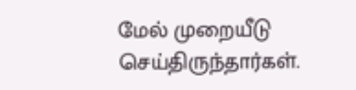மேல் முறையீடு செய்திருந்தார்கள்.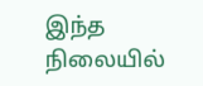இந்த நிலையில்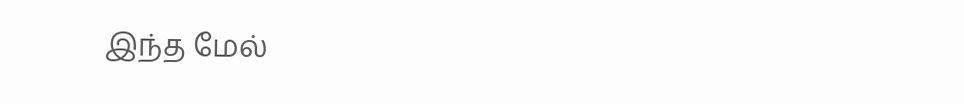இந்த மேல்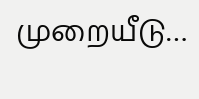முறையீடு…